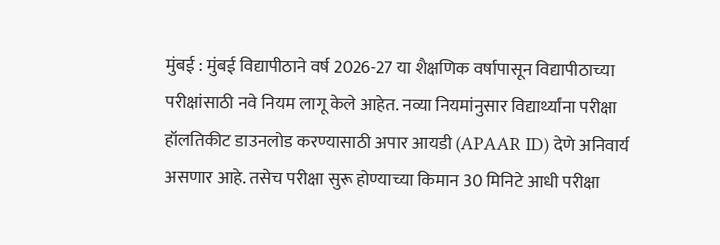मुंबई : मुंबई विद्यापीठाने वर्ष 2026-27 या शैक्षणिक वर्षापासून विद्यापीठाच्या परीक्षांसाठी नवे नियम लागू केले आहेत. नव्या नियमांनुसार विद्यार्थ्यांना परीक्षा हॉलतिकीट डाउनलोड करण्यासाठी अपार आयडी (APAAR ID) देणे अनिवार्य असणार आहे. तसेच परीक्षा सुरू होण्याच्या किमान 30 मिनिटे आधी परीक्षा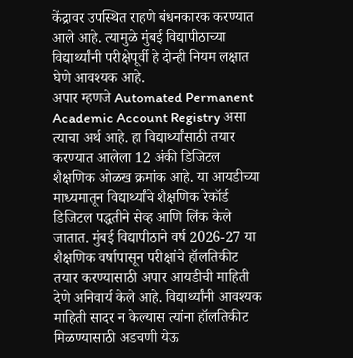केंद्रावर उपस्थित राहणे बंधनकारक करण्यात आले आहे. त्यामुळे मुंबई विद्यापीठाच्या विद्यार्थ्यांनी परीक्षेपूर्वी हे दोन्ही नियम लक्षात घेणे आवश्यक आहे.
अपार म्हणजे Automated Permanent Academic Account Registry असा त्याचा अर्थ आहे. हा विद्यार्थ्यांसाठी तयार करण्यात आलेला 12 अंकी डिजिटल शैक्षणिक ओळख क्रमांक आहे. या आयडीच्या माध्यमातून विद्यार्थ्यांचे शैक्षणिक रेकॉर्ड डिजिटल पद्धतीने सेव्ह आणि लिंक केले जातात. मुंबई विद्यापीठाने वर्ष 2026-27 या शैक्षणिक वर्षापासून परीक्षांचे हॉलतिकीट तयार करण्यासाठी अपार आयडीची माहिती देणे अनिवार्य केले आहे. विद्यार्थ्यांनी आवश्यक माहिती सादर न केल्यास त्यांना हॉलतिकीट मिळण्यासाठी अडचणी येऊ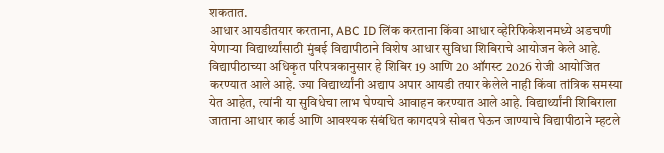शकतात.
आधार आयडीतयार करताना, ABC ID लिंक करताना किंवा आधार व्हेरिफिकेशनमध्ये अडचणी येणाऱ्या विद्यार्थ्यांसाठी मुंबई विद्यापीठाने विशेष आधार सुविधा शिबिराचे आयोजन केले आहे. विद्यापीठाच्या अधिकृत परिपत्रकानुसार हे शिबिर 19 आणि 20 ऑगस्ट 2026 रोजी आयोजित करण्यात आले आहे. ज्या विद्यार्थ्यांनी अद्याप अपार आयडी तयार केलेले नाही किंवा तांत्रिक समस्या येत आहेत, त्यांनी या सुविधेचा लाभ घेण्याचे आवाहन करण्यात आले आहे. विद्यार्थ्यांनी शिबिराला जाताना आधार कार्ड आणि आवश्यक संबंधित कागदपत्रे सोबत घेऊन जाण्याचे विद्यापीठाने म्हटले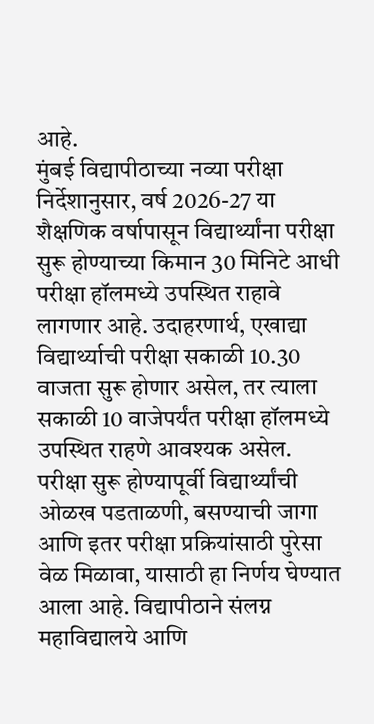आहे.
मुंबई विद्यापीठाच्या नव्या परीक्षा निर्देशानुसार, वर्ष 2026-27 या शैक्षणिक वर्षापासून विद्यार्थ्यांना परीक्षा सुरू होण्याच्या किमान 30 मिनिटे आधी परीक्षा हॉलमध्ये उपस्थित राहावे लागणार आहे. उदाहरणार्थ, एखाद्या विद्यार्थ्याची परीक्षा सकाळी 10.30 वाजता सुरू होणार असेल, तर त्याला सकाळी 10 वाजेपर्यंत परीक्षा हॉलमध्ये उपस्थित राहणे आवश्यक असेल.
परीक्षा सुरू होण्यापूर्वी विद्यार्थ्यांची ओळख पडताळणी, बसण्याची जागा आणि इतर परीक्षा प्रक्रियांसाठी पुरेसा वेळ मिळावा, यासाठी हा निर्णय घेण्यात आला आहे. विद्यापीठाने संलग्न महाविद्यालये आणि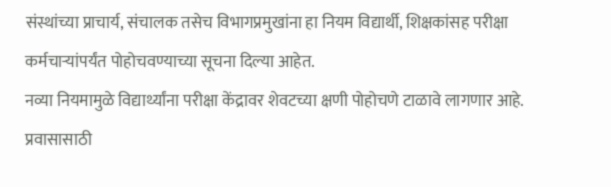संस्थांच्या प्राचार्य, संचालक तसेच विभागप्रमुखांना हा नियम विद्यार्थी, शिक्षकांसह परीक्षा कर्मचाऱ्यांपर्यंत पोहोचवण्याच्या सूचना दिल्या आहेत.
नव्या नियमामुळे विद्यार्थ्यांना परीक्षा केंद्रावर शेवटच्या क्षणी पोहोचणे टाळावे लागणार आहे. प्रवासासाठी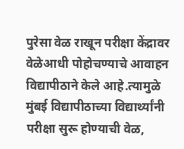पुरेसा वेळ राखून परीक्षा केंद्रावर वेळेआधी पोहोचण्याचे आवाहन विद्यापीठाने केले आहे.त्यामुळे मुंबई विद्यापीठाच्या विद्यार्थ्यांनी परीक्षा सुरू होण्याची वेळ,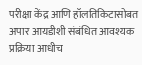परीक्षा केंद्र आणि हॉलतिकिटासोबत अपार आयडीशी संबंधित आवश्यक प्रक्रिया आधीच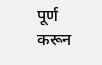पूर्ण करून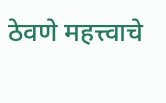ठेवणे महत्त्वाचे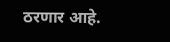ठरणार आहे.